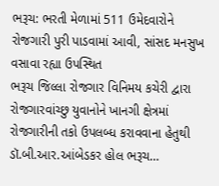ભરૂચ: ભરતી મેળામાં 511 ઉમેદવારોને રોજગારી પુરી પાડવામાં આવી, સાંસદ મનસુખ વસાવા રહ્યા ઉપસ્થિત
ભરૂચ જિલ્લા રોજગાર વિનિમય કચેરી દ્વારા રોજગારવાંચ્છુ યુવાનોને ખાનગી ક્ષેત્રમાં રોજગારીની તકો ઉપલબ્ધ કરાવવાના હેતુથી ડૉ.બી.આર.આંબેડકર હોલ ભરૂચ…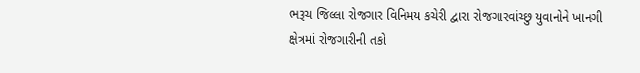ભરૂચ જિલ્લા રોજગાર વિનિમય કચેરી દ્વારા રોજગારવાંચ્છુ યુવાનોને ખાનગી ક્ષેત્રમાં રોજગારીની તકો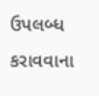ઉપલબ્ધ કરાવવાના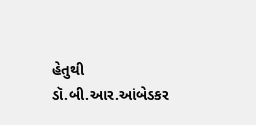હેતુથી ડૉ.બી.આર.આંબેડકર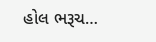હોલ ભરૂચ…